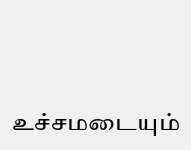உச்சமடையும்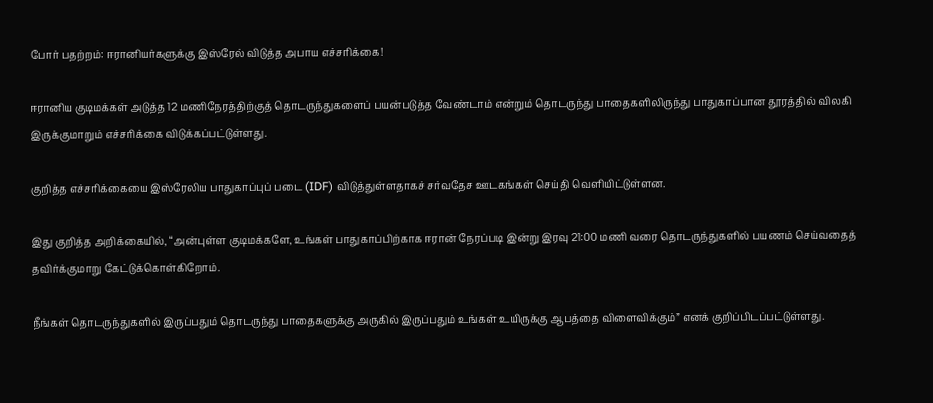போர் பதற்றம்: ஈரானியர்களுக்கு இஸ்ரேல் விடுத்த அபாய எச்சரிக்கை!

ஈரானிய குடிமக்கள் அடுத்த 12 மணிநேரத்திற்குத் தொடருந்துகளைப் பயன்படுத்த வேண்டாம் என்றும் தொடருந்து பாதைகளிலிருந்து பாதுகாப்பான தூரத்தில் விலகி இருக்குமாறும் எச்சரிக்கை விடுக்கப்பட்டுள்ளது.

குறித்த எச்சரிக்கையை இஸ்ரேலிய பாதுகாப்புப் படை (IDF) விடுத்துள்ளதாகச் சர்வதேச ஊடகங்கள் செய்தி வெளியிட்டுள்ளன.

இது குறித்த அறிக்கையில், “அன்புள்ள குடிமக்களே, உங்கள் பாதுகாப்பிற்காக ஈரான் நேரப்படி இன்று இரவு 21:00 மணி வரை தொடருந்துகளில் பயணம் செய்வதைத் தவிர்க்குமாறு கேட்டுக்கொள்கிறோம்.

நீங்கள் தொடருந்துகளில் இருப்பதும் தொடருந்து பாதைகளுக்கு அருகில் இருப்பதும் உங்கள் உயிருக்கு ஆபத்தை விளைவிக்கும்” எனக் குறிப்பிடப்பட்டுள்ளது.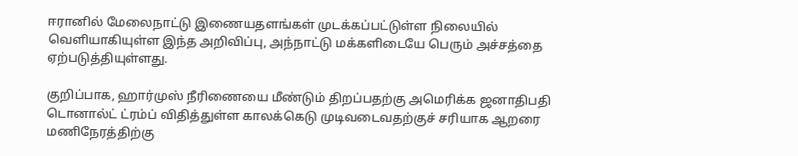ஈரானில் மேலைநாட்டு இணையதளங்கள் முடக்கப்பட்டுள்ள நிலையில் வெளியாகியுள்ள இந்த அறிவிப்பு, அந்நாட்டு மக்களிடையே பெரும் அச்சத்தை ஏற்படுத்தியுள்ளது.

குறிப்பாக, ஹார்முஸ் நீரிணையை மீண்டும் திறப்பதற்கு அமெரிக்க ஜனாதிபதி டொனால்ட் ட்ரம்ப் விதித்துள்ள காலக்கெடு முடிவடைவதற்குச் சரியாக ஆறரை மணிநேரத்திற்கு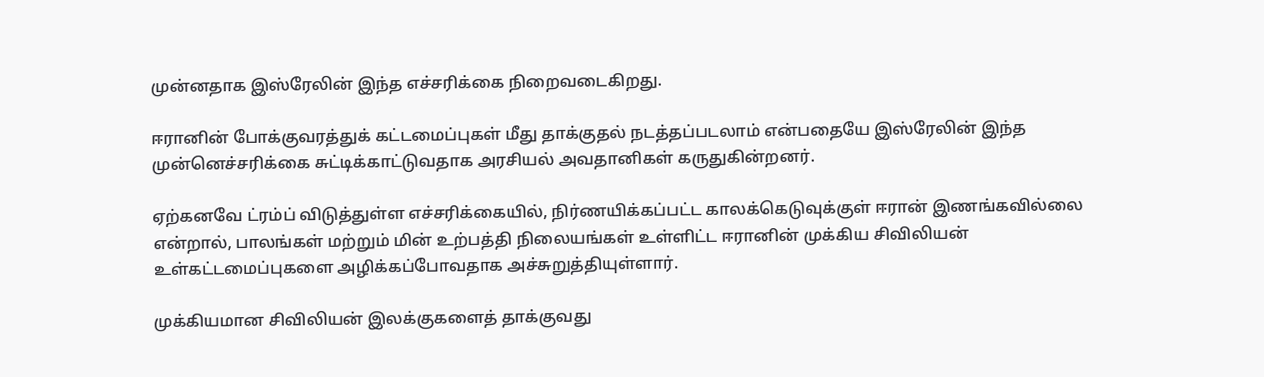முன்னதாக இஸ்ரேலின் இந்த எச்சரிக்கை நிறைவடைகிறது.

ஈரானின் போக்குவரத்துக் கட்டமைப்புகள் மீது தாக்குதல் நடத்தப்படலாம் என்பதையே இஸ்ரேலின் இந்த முன்னெச்சரிக்கை சுட்டிக்காட்டுவதாக அரசியல் அவதானிகள் கருதுகின்றனர்.

ஏற்கனவே ட்ரம்ப் விடுத்துள்ள எச்சரிக்கையில், நிர்ணயிக்கப்பட்ட காலக்கெடுவுக்குள் ஈரான் இணங்கவில்லை என்றால், பாலங்கள் மற்றும் மின் உற்பத்தி நிலையங்கள் உள்ளிட்ட ஈரானின் முக்கிய சிவிலியன் உள்கட்டமைப்புகளை அழிக்கப்போவதாக அச்சுறுத்தியுள்ளார்.

முக்கியமான சிவிலியன் இலக்குகளைத் தாக்குவது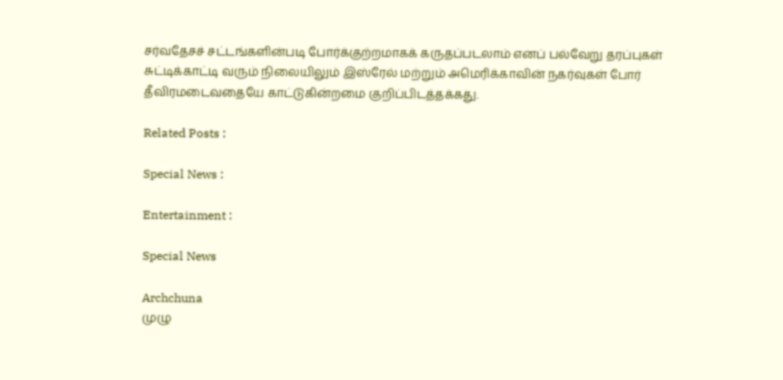சர்வதேசச் சட்டங்களின்படி போர்க்குற்றமாகக் கருதப்படலாம் எனப் பல்வேறு தரப்புகள் சுட்டிக்காட்டி வரும் நிலையிலும் இஸ்ரேல் மற்றும் அமெரிக்காவின் நகர்வுகள் போர் தீவிரமடைவதையே காட்டுகின்றமை குறிப்பிடத்தக்கது.

Related Posts :

Special News :

Entertainment :

Special News

Archchuna
முழு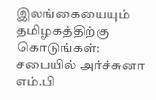இலங்கையையும் தமிழகத்திற்கு கொடுங்கள்: சபையில் அர்ச்சுனா எம்.பி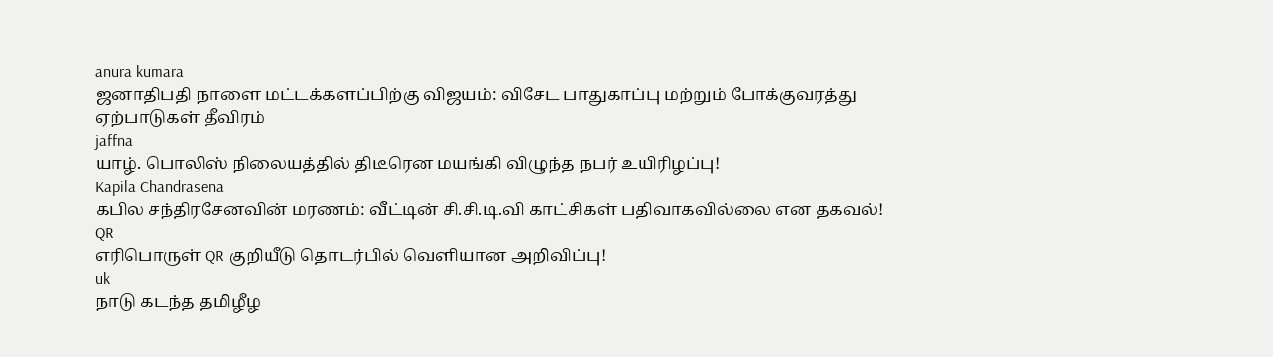anura kumara
ஜனாதிபதி நாளை மட்டக்களப்பிற்கு விஜயம்: விசேட பாதுகாப்பு மற்றும் போக்குவரத்து ஏற்பாடுகள் தீவிரம்
jaffna
யாழ். பொலிஸ் நிலையத்தில் திடீரென மயங்கி விழுந்த நபர் உயிரிழப்பு!
Kapila Chandrasena
கபில சந்திரசேனவின் மரணம்: வீட்டின் சி.சி.டி.வி காட்சிகள் பதிவாகவில்லை என தகவல்!
QR
எரிபொருள் QR குறியீடு தொடர்பில் வெளியான அறிவிப்பு!
uk
நாடு கடந்த தமிழீழ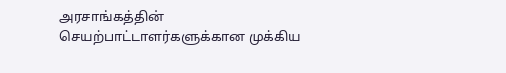அரசாங்கத்தின் செயற்பாட்டாளர்களுக்கான முக்கிய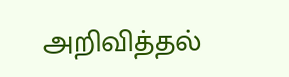அறிவித்தல்